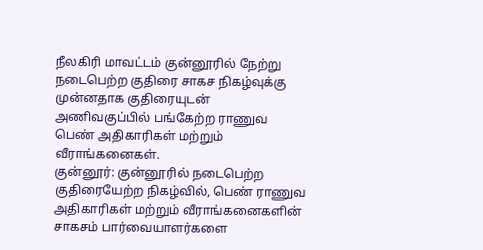நீலகிரி மாவட்டம் குன்னூரில் நேற்று நடைபெற்ற குதிரை சாகச நிகழ்வுக்கு முன்னதாக குதிரையுடன் அணிவகுப்பில் பங்கேற்ற ராணுவ பெண் அதிகாரிகள் மற்றும் வீராங்கனைகள்.
குன்னூர்: குன்னூரில் நடைபெற்ற குதிரையேற்ற நிகழ்வில், பெண் ராணுவ அதிகாரிகள் மற்றும் வீராங்கனைகளின் சாகசம் பார்வையாளர்களை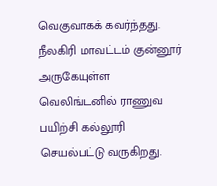வெகுவாகக் கவர்ந்தது.
நீலகிரி மாவட்டம் குன்னூர் அருகேயுள்ள வெலிங்டனில் ராணுவ பயிற்சி கல்லூரி செயல்பட்டு வருகிறது.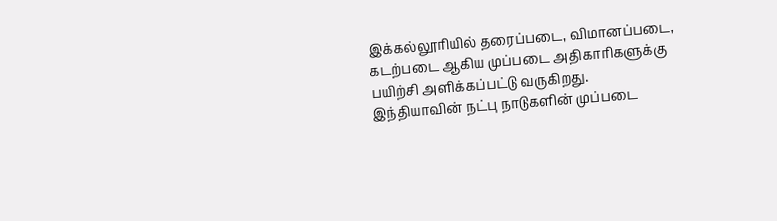இக்கல்லூரியில் தரைப்படை, விமானப்படை, கடற்படை ஆகிய முப்படை அதிகாரிகளுக்கு பயிற்சி அளிக்கப்பட்டு வருகிறது.
இந்தியாவின் நட்பு நாடுகளின் முப்படை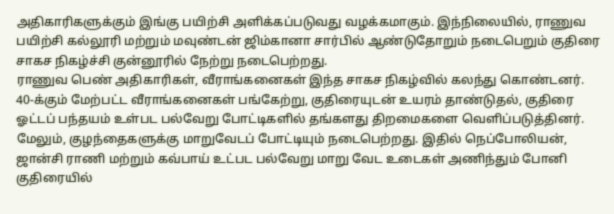அதிகாரிகளுக்கும் இங்கு பயிற்சி அளிக்கப்படுவது வழக்கமாகும். இந்நிலையில், ராணுவ பயிற்சி கல்லூரி மற்றும் மவுண்டன் ஜிம்கானா சார்பில் ஆண்டுதோறும் நடைபெறும் குதிரை சாகச நிகழ்ச்சி குன்னூரில் நேற்று நடைபெற்றது.
ராணுவ பெண் அதிகாரிகள், வீராங்கனைகள் இந்த சாகச நிகழ்வில் கலந்து கொண்டனர். 40-க்கும் மேற்பட்ட வீராங்கனைகள் பங்கேற்று, குதிரையுடன் உயரம் தாண்டுதல், குதிரை ஓட்டப் பந்தயம் உள்பட பல்வேறு போட்டிகளில் தங்களது திறமைகளை வெளிப்படுத்தினர்.
மேலும், குழந்தைகளுக்கு மாறுவேடப் போட்டியும் நடைபெற்றது. இதில் நெப்போலியன், ஜான்சி ராணி மற்றும் கவ்பாய் உட்பட பல்வேறு மாறு வேட உடைகள் அணிந்தும் போனி குதிரையில்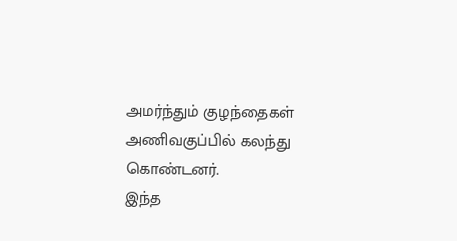அமர்ந்தும் குழந்தைகள் அணிவகுப்பில் கலந்து கொண்டனர்.
இந்த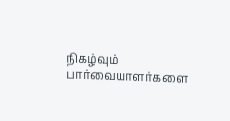நிகழ்வும் பார்வையாளர்களை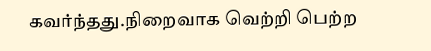கவர்ந்தது.நிறைவாக வெற்றி பெற்ற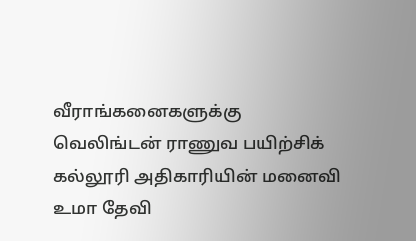வீராங்கனைகளுக்கு வெலிங்டன் ராணுவ பயிற்சிக் கல்லூரி அதிகாரியின் மனைவி உமா தேவி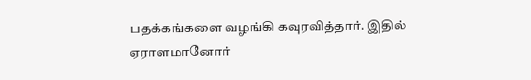பதக்கங்களை வழங்கி கவுரவித்தார். இதில் ஏராளமானோர்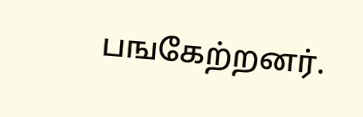பஙகேற்றனர்.